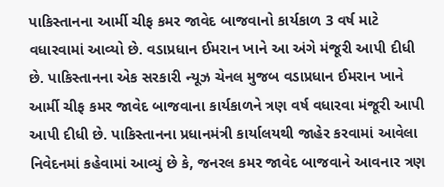પાકિસ્તાનના આર્મી ચીફ કમર જાવેદ બાજવાનો કાર્યકાળ 3 વર્ષ માટે વધારવામાં આવ્યો છે. વડાપ્રધાન ઈમરાન ખાને આ અંગે મંજૂરી આપી દીધી છે. પાકિસ્તાનના એક સરકારી ન્યૂઝ ચેનલ મુજબ વડાપ્રધાન ઈમરાન ખાને આર્મી ચીફ કમર જાવેદ બાજવાના કાર્યકાળને ત્રણ વર્ષ વધારવા મંજૂરી આપી આપી દીધી છે. પાકિસ્તાનના પ્રધાનમંત્રી કાર્યાલયથી જાહેર કરવામાં આવેલા નિવેદનમાં કહેવામાં આવ્યું છે કે, જનરલ કમર જાવેદ બાજવાને આવનાર ત્રણ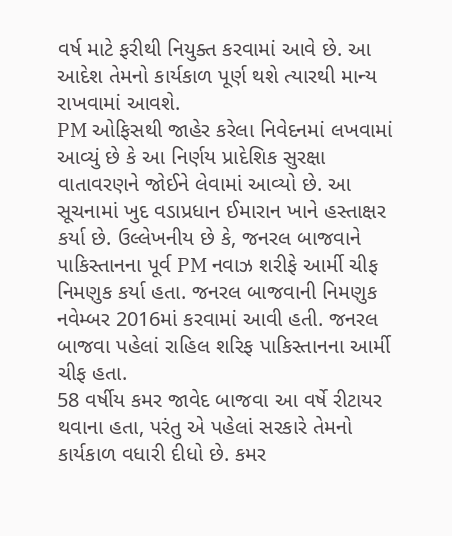વર્ષ માટે ફરીથી નિયુક્ત કરવામાં આવે છે. આ આદેશ તેમનો કાર્યકાળ પૂર્ણ થશે ત્યારથી માન્ય રાખવામાં આવશે.
PM ઓફિસથી જાહેર કરેલા નિવેદનમાં લખવામાં આવ્યું છે કે આ નિર્ણય પ્રાદેશિક સુરક્ષા વાતાવરણને જોઈને લેવામાં આવ્યો છે. આ સૂચનામાં ખુદ વડાપ્રધાન ઈમારાન ખાને હસ્તાક્ષર કર્યા છે. ઉલ્લેખનીય છે કે, જનરલ બાજવાને પાકિસ્તાનના પૂર્વ PM નવાઝ શરીફે આર્મી ચીફ નિમણુક કર્યા હતા. જનરલ બાજવાની નિમણુક નવેમ્બર 2016માં કરવામાં આવી હતી. જનરલ બાજવા પહેલાં રાહિલ શરિફ પાકિસ્તાનના આર્મી ચીફ હતા.
58 વર્ષીય કમર જાવેદ બાજવા આ વર્ષે રીટાયર થવાના હતા, પરંતુ એ પહેલાં સરકારે તેમનો કાર્યકાળ વધારી દીધો છે. કમર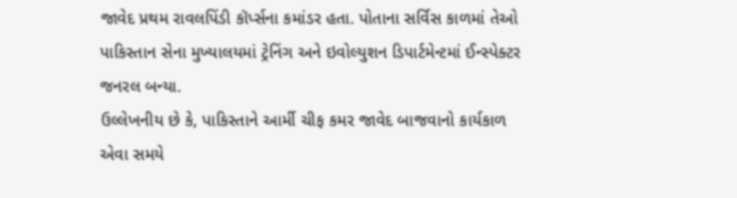જાવેદ પ્રથમ રાવલપિંડી કૉર્પ્સના કમાંડર હતા. પોતાના સર્વિસ કાળમાં તેઓ પાકિસ્તાન સેના મુખ્યાલયમાં ટ્રેનિંગ અને ઇવોલ્યુશન ડિપાર્ટમેન્ટમાં ઈન્સ્પેક્ટર જનરલ બન્યા.
ઉલ્લેખનીય છે કે, પાકિસ્તાને આર્મી ચીફ કમર જાવેદ બાજવાનો કાર્યકાળ એવા સમયે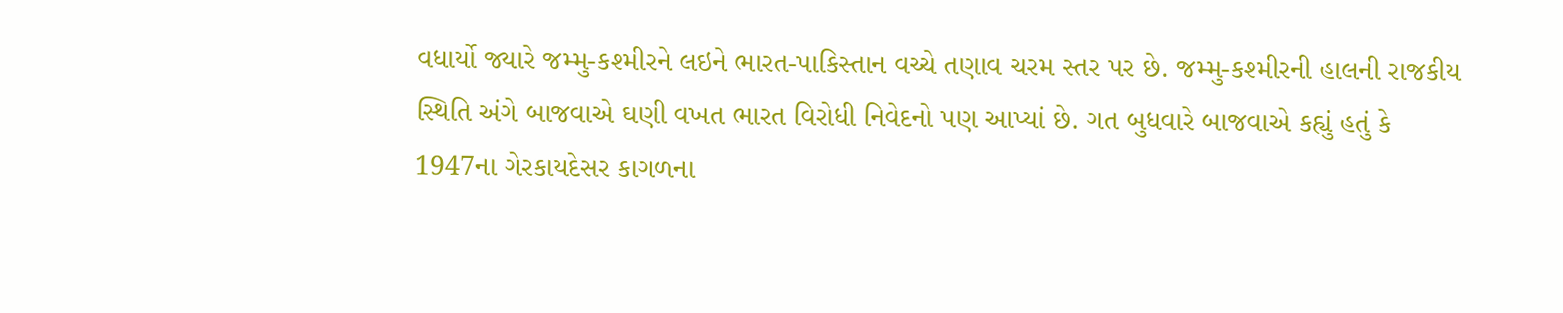વધાર્યો જ્યારે જમ્મુ-કશ્મીરને લઇને ભારત-પાકિસ્તાન વચ્ચે તણાવ ચરમ સ્તર પર છે. જમ્મુ-કશ્મીરની હાલની રાજકીય સ્થિતિ અંગે બાજવાએ ઘણી વખત ભારત વિરોધી નિવેદનો પણ આપ્યાં છે. ગત બુધવારે બાજવાએ કહ્યું હતું કે 1947ના ગેરકાયદેસર કાગળના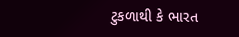ટુકળાથી કે ભારત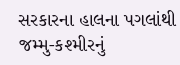સરકારના હાલના પગલાંથી જમ્મુ-કશ્મીરનું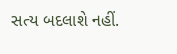સત્ય બદલાશે નહીં.